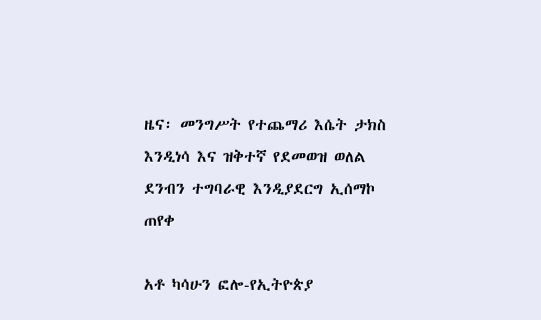ዜና፡ መንግሥት የተጨማሪ እሴት ታክስ እንዲነሳ እና ዝቅተኛ የደመወዝ ወለል ደንብን ተግባራዊ እንዲያደርግ ኢሰማኮ ጠየቀ

አቶ ካሳሁን ፎሎ-የኢትዮጵያ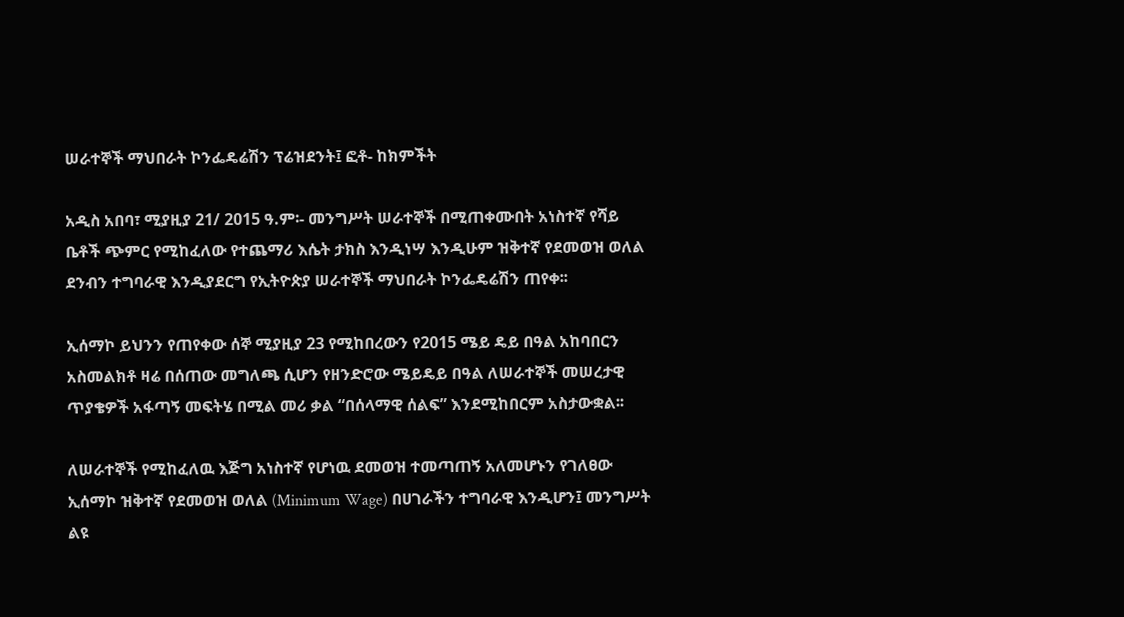ሠራተኞች ማህበራት ኮንፌዴሬሽን ፕሬዝደንት፤ ፎቶ- ከክምችት

አዲስ አበባ፣ ሚያዚያ 21/ 2015 ዓ.ም፡- መንግሥት ሠራተኞች በሚጠቀሙበት አነስተኛ የሻይ ቤቶች ጭምር የሚከፈለው የተጨማሪ እሴት ታክስ እንዲነሣ እንዲሁም ዝቅተኛ የደመወዝ ወለል ደንብን ተግባራዊ እንዲያደርግ የኢትዮጵያ ሠራተኞች ማህበራት ኮንፌዴሬሽን ጠየቀ፡፡

ኢሰማኮ ይህንን የጠየቀው ሰኞ ሚያዚያ 23 የሚከበረውን የ2015 ሜይ ዴይ በዓል አከባበርን አስመልክቶ ዛሬ በሰጠው መግለጫ ሲሆን የዘንድሮው ሜይዴይ በዓል ለሠራተኞች መሠረታዊ ጥያቄዎች አፋጣኝ መፍትሄ በሚል መሪ ቃል “በሰላማዊ ሰልፍ” እንደሚከበርም አስታውቋል፡፡

ለሠራተኞች የሚከፈለዉ እጅግ አነስተኛ የሆነዉ ደመወዝ ተመጣጠኝ አለመሆኑን የገለፀው ኢሰማኮ ዝቅተኛ የደመወዝ ወለል (Minimum Wage) በሀገራችን ተግባራዊ እንዲሆን፤ መንግሥት ልዩ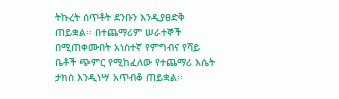ትኩረት ሰጥቶት ደንቡን እንዲያፀድቅ ጠይቋል፡፡ በተጨማሪም ሠራተኞች በሚጠቀሙበት አነስተኛ የምግብና የሻይ ቤቶች ጭምር የሚከፈለው የተጨማሪ እሴት ታክስ እንዲነሣ አጥብቆ ጠይቋል፡፡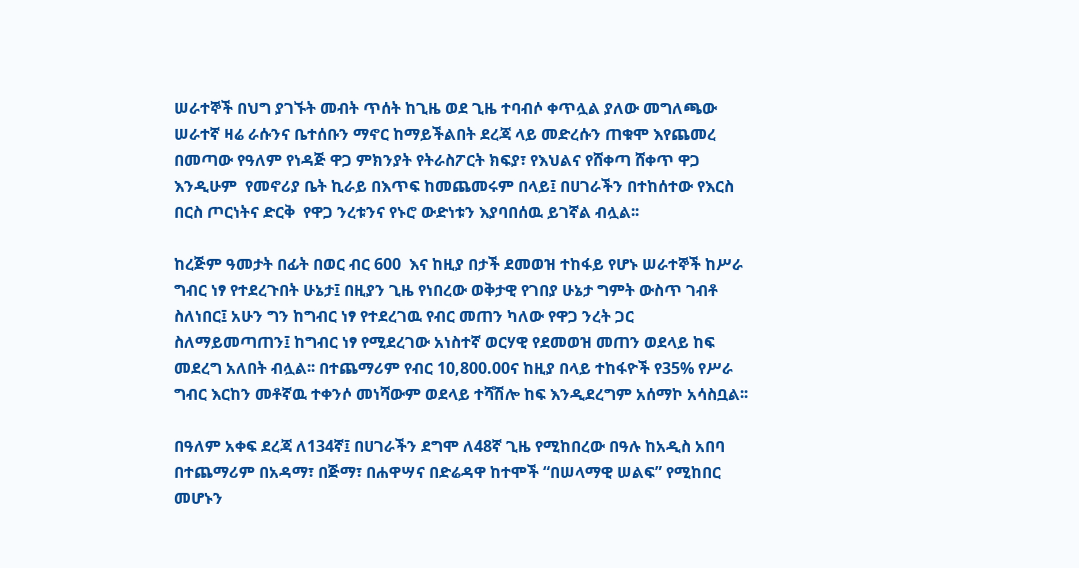ሠራተኞች በህግ ያገኙት መብት ጥሰት ከጊዜ ወደ ጊዜ ተባብሶ ቀጥሏል ያለው መግለጫው ሠራተኛ ዛሬ ራሱንና ቤተሰቡን ማኖር ከማይችልበት ደረጃ ላይ መድረሱን ጠቁሞ እየጨመረ በመጣው የዓለም የነዳጅ ዋጋ ምክንያት የትራስፖርት ክፍያ፣ የእህልና የሸቀጣ ሸቀጥ ዋጋ እንዲሁም  የመኖሪያ ቤት ኪራይ በእጥፍ ከመጨመሩም በላይ፤ በሀገራችን በተከሰተው የእርስ በርስ ጦርነትና ድርቅ  የዋጋ ንረቱንና የኑሮ ውድነቱን እያባበሰዉ ይገኛል ብሏል፡፡

ከረጅም ዓመታት በፊት በወር ብር 600  እና ከዚያ በታች ደመወዝ ተከፋይ የሆኑ ሠራተኞች ከሥራ ግብር ነፃ የተደረጉበት ሁኔታ፤ በዚያን ጊዜ የነበረው ወቅታዊ የገበያ ሁኔታ ግምት ውስጥ ገብቶ ስለነበር፤ አሁን ግን ከግብር ነፃ የተደረገዉ የብር መጠን ካለው የዋጋ ንረት ጋር ስለማይመጣጠን፤ ከግብር ነፃ የሚደረገው አነስተኛ ወርሃዊ የደመወዝ መጠን ወደላይ ከፍ መደረግ አለበት ብሏል፡፡ በተጨማሪም የብር 10,800.00ና ከዚያ በላይ ተከፋዮች የ35% የሥራ ግብር እርከን መቶኛዉ ተቀንሶ መነሻውም ወደላይ ተሻሽሎ ከፍ እንዲደረግም አሰማኮ አሳስቧል፡፡

በዓለም አቀፍ ደረጃ ለ134ኛ፤ በሀገራችን ደግሞ ለ48ኛ ጊዜ የሚከበረው በዓሉ ከአዲስ አበባ በተጨማሪም በአዳማ፣ በጅማ፣ በሐዋሣና በድሬዳዋ ከተሞች “በሠላማዊ ሠልፍ” የሚከበር መሆኑን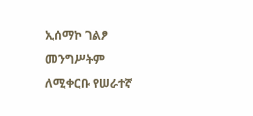ኢሰማኮ ገልፆ መንግሥትም ለሚቀርቡ የሠራተኛ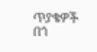ጥያቄዎች በጎ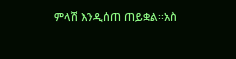ምላሽ እንዲሰጠ ጠይቋል፡፡አስ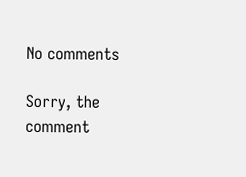No comments

Sorry, the comment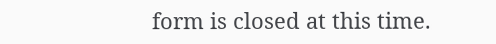form is closed at this time.